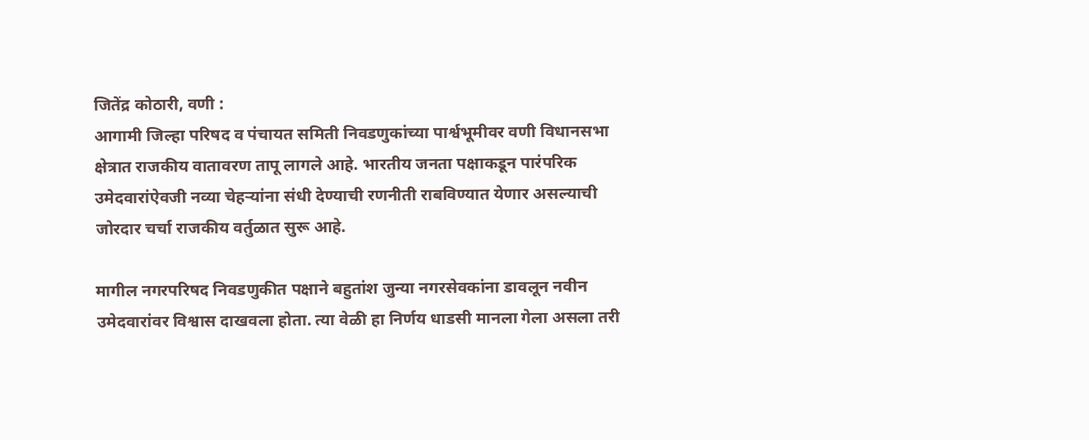जितेंद्र कोठारी, वणी :
आगामी जिल्हा परिषद व पंचायत समिती निवडणुकांच्या पार्श्वभूमीवर वणी विधानसभा क्षेत्रात राजकीय वातावरण तापू लागले आहे. भारतीय जनता पक्षाकडून पारंपरिक उमेदवारांऐवजी नव्या चेहऱ्यांना संधी देण्याची रणनीती राबविण्यात येणार असल्याची जोरदार चर्चा राजकीय वर्तुळात सुरू आहे.

मागील नगरपरिषद निवडणुकीत पक्षाने बहुतांश जुन्या नगरसेवकांना डावलून नवीन उमेदवारांवर विश्वास दाखवला होता. त्या वेळी हा निर्णय धाडसी मानला गेला असला तरी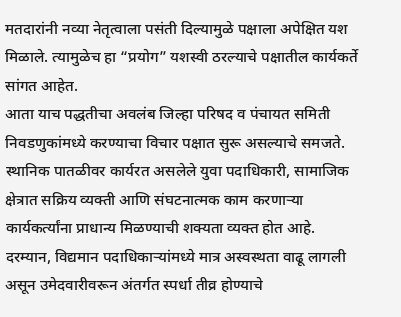मतदारांनी नव्या नेतृत्वाला पसंती दिल्यामुळे पक्षाला अपेक्षित यश मिळाले. त्यामुळेच हा “प्रयोग” यशस्वी ठरल्याचे पक्षातील कार्यकर्ते सांगत आहेत.
आता याच पद्धतीचा अवलंब जिल्हा परिषद व पंचायत समिती निवडणुकांमध्ये करण्याचा विचार पक्षात सुरू असल्याचे समजते. स्थानिक पातळीवर कार्यरत असलेले युवा पदाधिकारी, सामाजिक क्षेत्रात सक्रिय व्यक्ती आणि संघटनात्मक काम करणाऱ्या कार्यकर्त्यांना प्राधान्य मिळण्याची शक्यता व्यक्त होत आहे.
दरम्यान, विद्यमान पदाधिकाऱ्यांमध्ये मात्र अस्वस्थता वाढू लागली असून उमेदवारीवरून अंतर्गत स्पर्धा तीव्र होण्याचे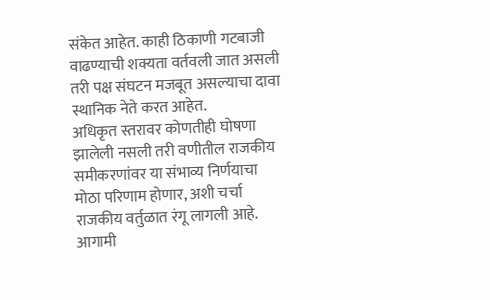संकेत आहेत. काही ठिकाणी गटबाजी वाढण्याची शक्यता वर्तवली जात असली तरी पक्ष संघटन मजबूत असल्याचा दावा स्थानिक नेते करत आहेत.
अधिकृत स्तरावर कोणतीही घोषणा झालेली नसली तरी वणीतील राजकीय समीकरणांवर या संभाव्य निर्णयाचा मोठा परिणाम होणार, अशी चर्चा राजकीय वर्तुळात रंगू लागली आहे. आगामी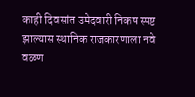काही दिवसांत उमेदवारी निकष स्पष्ट झाल्यास स्थानिक राजकारणाला नवे वळण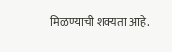मिळण्याची शक्यता आहे.